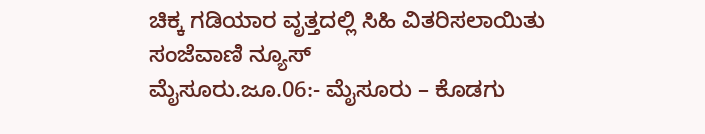ಚಿಕ್ಕ ಗಡಿಯಾರ ವೃತ್ತದಲ್ಲಿ ಸಿಹಿ ವಿತರಿಸಲಾಯಿತು
ಸಂಜೆವಾಣಿ ನ್ಯೂಸ್
ಮೈಸೂರು.ಜೂ.06:- ಮೈಸೂರು – ಕೊಡಗು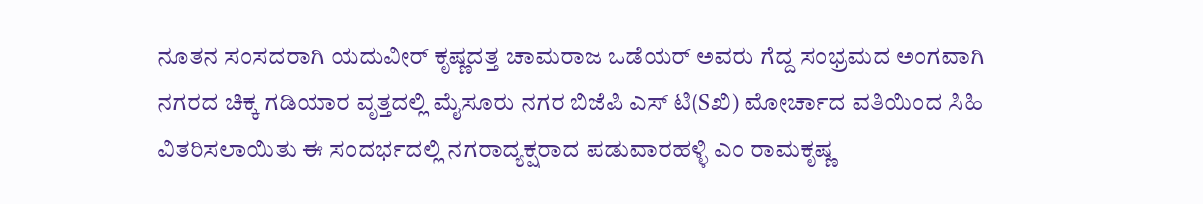ನೂತನ ಸಂಸದರಾಗಿ ಯದುವೀರ್ ಕೃಷ್ಣದತ್ತ ಚಾಮರಾಜ ಒಡೆಯರ್ ಅವರು ಗೆದ್ದ ಸಂಭ್ರಮದ ಅಂಗವಾಗಿ ನಗರದ ಚಿಕ್ಕ ಗಡಿಯಾರ ವೃತ್ತದಲ್ಲಿ ಮೈಸೂರು ನಗರ ಬಿಜೆಪಿ ಎಸ್ ಟಿ(Sಖಿ) ಮೋರ್ಚಾದ ವತಿಯಿಂದ ಸಿಹಿ ವಿತರಿಸಲಾಯಿತು ಈ ಸಂದರ್ಭದಲ್ಲಿ ನಗರಾದ್ಯಕ್ಷರಾದ ಪಡುವಾರಹಳ್ಳಿ ಎಂ ರಾಮಕೃಷ್ಣ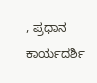, ಪ್ರಧಾನ ಕಾರ್ಯದರ್ಶಿ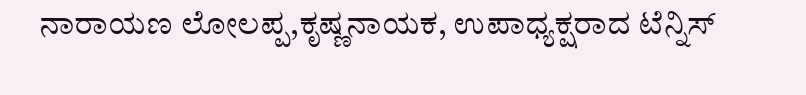ನಾರಾಯಣ ಲೋಲಪ್ಪ,ಕೃಷ್ಣನಾಯಕ, ಉಪಾಧ್ಯಕ್ಷರಾದ ಟೆನ್ನಿಸ್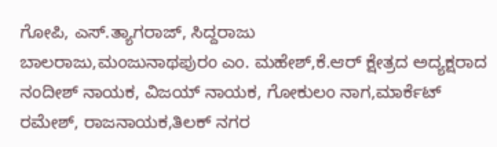ಗೋಪಿ, ಎಸ್.ತ್ಯಾಗರಾಜ್, ಸಿದ್ದರಾಜು
ಬಾಲರಾಜು,ಮಂಜುನಾಥಪುರಂ ಎಂ. ಮಹೇಶ್,ಕೆ.ಆರ್ ಕ್ಷೇತ್ರದ ಅದ್ಯಕ್ಷರಾದ ನಂದೀಶ್ ನಾಯಕ, ವಿಜಯ್ ನಾಯಕ, ಗೋಕುಲಂ ನಾಗ,ಮಾರ್ಕೆಟ್ ರಮೇಶ್, ರಾಜನಾಯಕ,ತಿಲಕ್ ನಗರ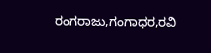ರಂಗರಾಜು,ಗಂಗಾಧರ,ರವಿ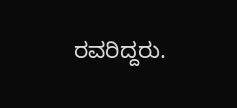ರವರಿದ್ದರು.